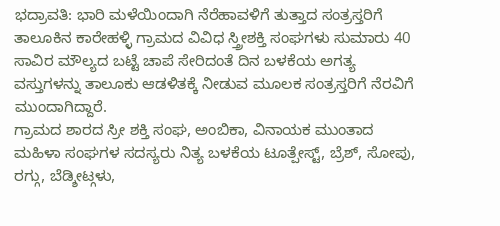ಭದ್ರಾವತಿ: ಭಾರಿ ಮಳೆಯಿಂದಾಗಿ ನೆರೆಹಾವಳಿಗೆ ತುತ್ತಾದ ಸಂತ್ರಸ್ತರಿಗೆ ತಾಲೂಕಿನ ಕಾರೇಹಳ್ಳಿ ಗ್ರಾಮದ ವಿವಿಧ ಸ್ತ್ರೀಶಕ್ತಿ ಸಂಘಗಳು ಸುಮಾರು 40 ಸಾವಿರ ಮೌಲ್ಯದ ಬಟ್ಟೆ ಚಾಪೆ ಸೇರಿದಂತೆ ದಿನ ಬಳಕೆಯ ಅಗತ್ಯ ವಸ್ತುಗಳನ್ನು ತಾಲೂಕು ಆಡಳಿತಕ್ಕೆ ನೀಡುವ ಮೂಲಕ ಸಂತ್ರಸ್ತರಿಗೆ ನೆರವಿಗೆ ಮುಂದಾಗಿದ್ದಾರೆ.
ಗ್ರಾಮದ ಶಾರದ ಸ್ರೀ ಶಕ್ತಿ ಸಂಘ, ಅಂಬಿಕಾ, ವಿನಾಯಕ ಮುಂತಾದ ಮಹಿಳಾ ಸಂಘಗಳ ಸದಸ್ಯರು ನಿತ್ಯ ಬಳಕೆಯ ಟೂತ್ಪೇಸ್ಟ್, ಬ್ರೆಶ್, ಸೋಪು, ರಗ್ಗು, ಬೆಡ್ಶೀಟ್ಗಳು,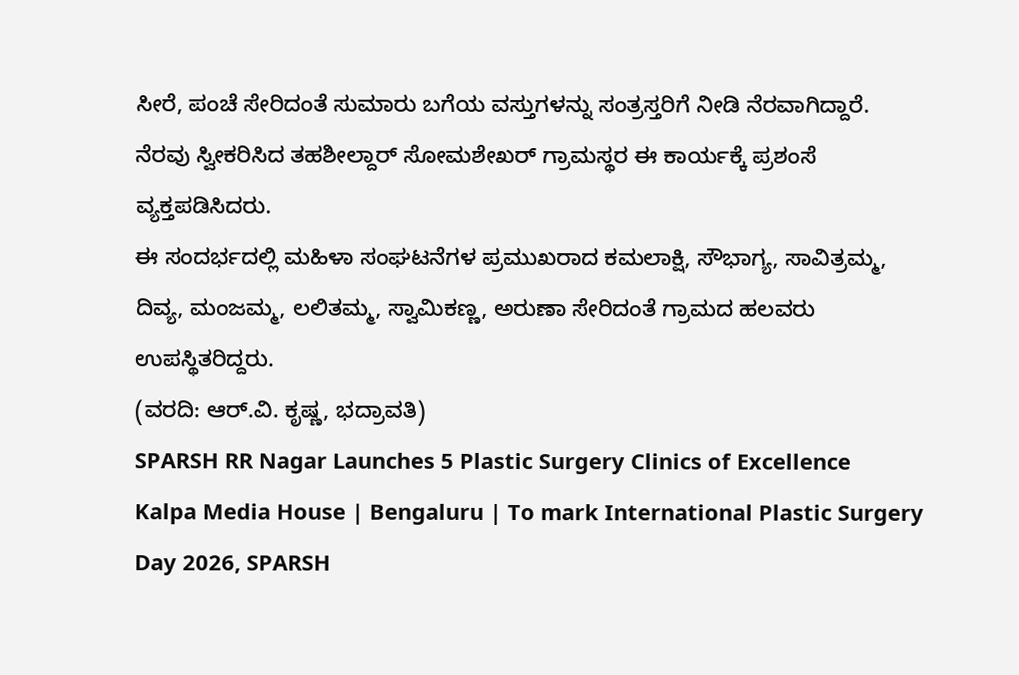ಸೀರೆ, ಪಂಚೆ ಸೇರಿದಂತೆ ಸುಮಾರು ಬಗೆಯ ವಸ್ತುಗಳನ್ನು ಸಂತ್ರಸ್ತರಿಗೆ ನೀಡಿ ನೆರವಾಗಿದ್ದಾರೆ.
ನೆರವು ಸ್ವೀಕರಿಸಿದ ತಹಶೀಲ್ದಾರ್ ಸೋಮಶೇಖರ್ ಗ್ರಾಮಸ್ಥರ ಈ ಕಾರ್ಯಕ್ಕೆ ಪ್ರಶಂಸೆ ವ್ಯಕ್ತಪಡಿಸಿದರು.
ಈ ಸಂದರ್ಭದಲ್ಲಿ ಮಹಿಳಾ ಸಂಘಟನೆಗಳ ಪ್ರಮುಖರಾದ ಕಮಲಾಕ್ಷಿ, ಸೌಭಾಗ್ಯ, ಸಾವಿತ್ರಮ್ಮ, ದಿವ್ಯ, ಮಂಜಮ್ಮ, ಲಲಿತಮ್ಮ, ಸ್ವಾಮಿಕಣ್ಣ, ಅರುಣಾ ಸೇರಿದಂತೆ ಗ್ರಾಮದ ಹಲವರು ಉಪಸ್ಥಿತರಿದ್ದರು.
(ವರದಿ: ಆರ್.ವಿ. ಕೃಷ್ಣ, ಭದ್ರಾವತಿ)
SPARSH RR Nagar Launches 5 Plastic Surgery Clinics of Excellence
Kalpa Media House | Bengaluru | To mark International Plastic Surgery Day 2026, SPARSH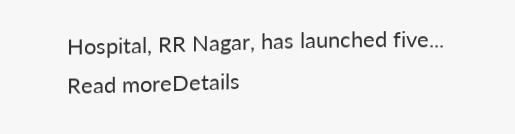Hospital, RR Nagar, has launched five...
Read moreDetails